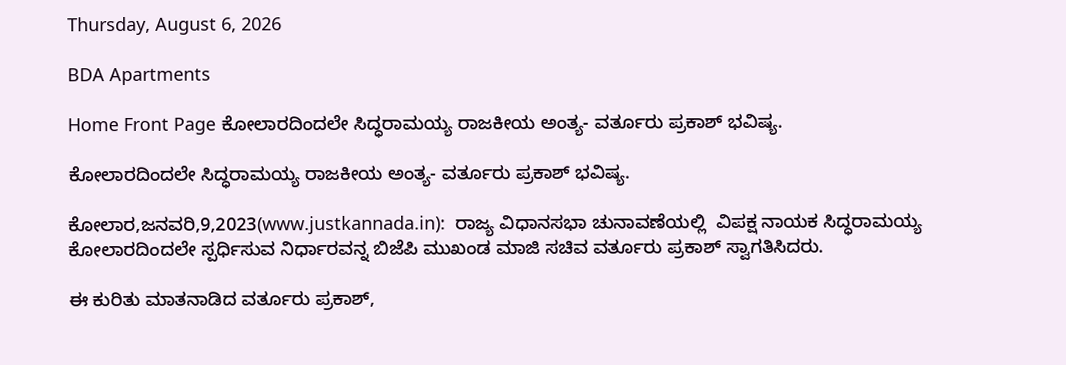Thursday, August 6, 2026

BDA Apartments

Home Front Page ಕೋಲಾರದಿಂದಲೇ ಸಿದ್ಧರಾಮಯ್ಯ ರಾಜಕೀಯ ಅಂತ್ಯ- ವರ್ತೂರು ಪ್ರಕಾಶ್ ಭವಿಷ್ಯ.

ಕೋಲಾರದಿಂದಲೇ ಸಿದ್ಧರಾಮಯ್ಯ ರಾಜಕೀಯ ಅಂತ್ಯ- ವರ್ತೂರು ಪ್ರಕಾಶ್ ಭವಿಷ್ಯ.

ಕೋಲಾರ,ಜನವರಿ,9,2023(www.justkannada.in):  ರಾಜ್ಯ ವಿಧಾನಸಭಾ ಚುನಾವಣೆಯಲ್ಲಿ  ವಿಪಕ್ಷ ನಾಯಕ ಸಿದ್ಧರಾಮಯ್ಯ ಕೋಲಾರದಿಂದಲೇ ಸ್ಪರ್ಧಿಸುವ ನಿರ್ಧಾರವನ್ನ ಬಿಜೆಪಿ ಮುಖಂಡ ಮಾಜಿ ಸಚಿವ ವರ್ತೂರು ಪ್ರಕಾಶ್ ಸ್ವಾಗತಿಸಿದರು.

ಈ ಕುರಿತು ಮಾತನಾಡಿದ ವರ್ತೂರು ಪ್ರಕಾಶ್,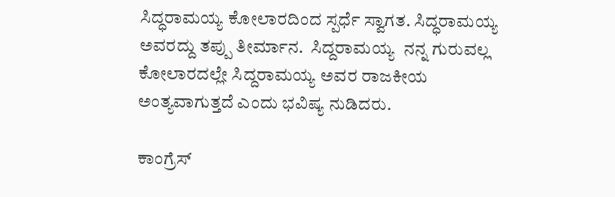ಸಿದ್ಧರಾಮಯ್ಯ ಕೋಲಾರದಿಂದ ಸ್ಪರ್ಧೆ ಸ್ವಾಗತ. ಸಿದ್ಧರಾಮಯ್ಯ ಅವರದ್ದು ತಪ್ಪು ತೀರ್ಮಾನ.  ಸಿದ್ದರಾಮಯ್ಯ  ನನ್ನ ಗುರುವಲ್ಲ ಕೋಲಾರದಲ್ಲೇ ಸಿದ್ದರಾಮಯ್ಯ ಅವರ ರಾಜಕೀಯ ಅಂತ್ಯವಾಗುತ್ತದೆ ಎಂದು ಭವಿಷ್ಯ ನುಡಿದರು.

ಕಾಂಗ್ರೆಸ್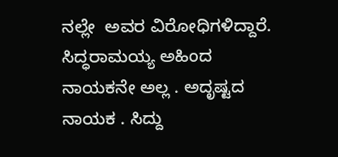ನಲ್ಲೇ  ಅವರ ವಿರೋಧಿಗಳಿದ್ದಾರೆ. ಸಿದ್ಧರಾಮಯ್ಯ ಅಹಿಂದ ನಾಯಕನೇ ಅಲ್ಲ . ಅದೃಷ್ಟದ ನಾಯಕ . ಸಿದ್ದು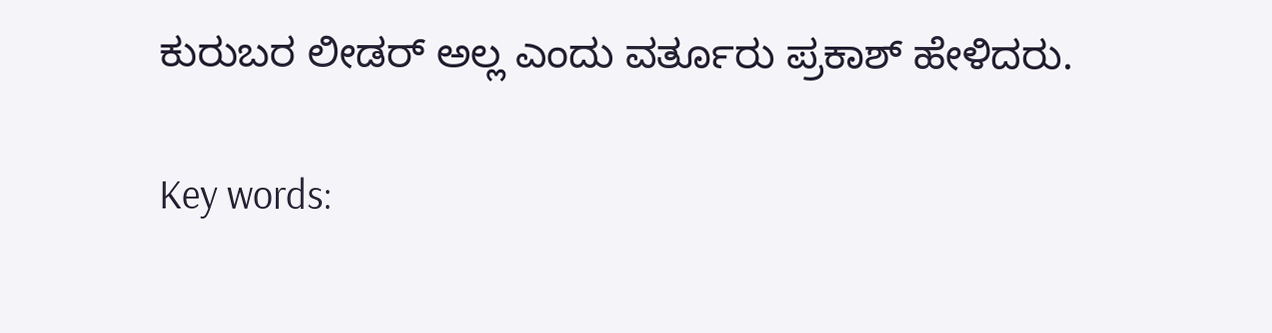ಕುರುಬರ ಲೀಡರ್ ಅಲ್ಲ ಎಂದು ವರ್ತೂರು ಪ್ರಕಾಶ್ ಹೇಳಿದರು.

Key words: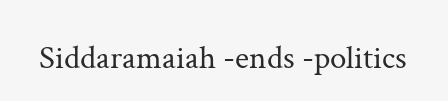Siddaramaiah -ends -politics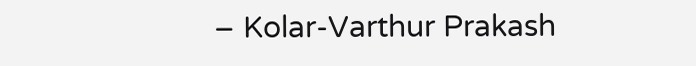– Kolar-Varthur Prakash